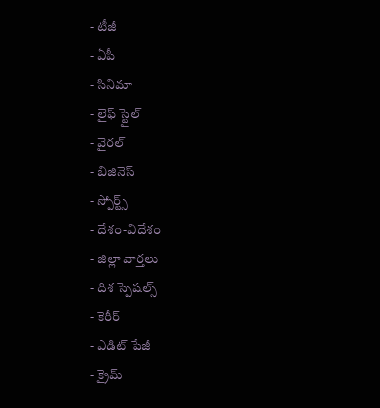- టీజీ
- ఏపీ
- సినిమా
- లైఫ్ స్టైల్
- వైరల్
- బిజినెస్
- స్పోర్ట్స్
- దేశం-విదేశం
- జిల్లా వార్తలు
- దిశ స్పెషల్స్
- కెరీర్
- ఎడిట్ పేజీ
- క్రైమ్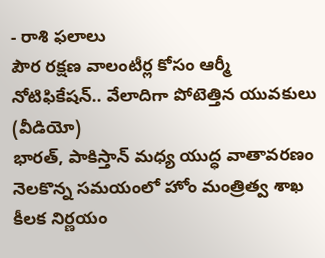- రాశి ఫలాలు
పౌర రక్షణ వాలంటీర్ల కోసం ఆర్మీ నోటిఫికేషన్.. వేలాదిగా పోటెత్తిన యువకులు (వీడియో)
భారత్, పాకిస్తాన్ మధ్య యుద్ధ వాతావరణం నెలకొన్న సమయంలో హోం మంత్రిత్వ శాఖ కీలక నిర్ణయం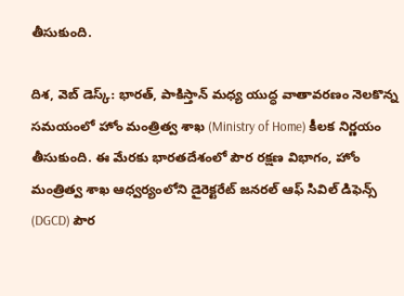తీసుకుంది.

దిశ, వెబ్ డెస్క్: భారత్, పాకిస్తాన్ మధ్య యుద్ధ వాతావరణం నెలకొన్న సమయంలో హోం మంత్రిత్వ శాఖ (Ministry of Home) కీలక నిర్ణయం తీసుకుంది. ఈ మేరకు భారతదేశంలో పౌర రక్షణ విభాగం, హోం మంత్రిత్వ శాఖ ఆధ్వర్యంలోని డైరెక్టరేట్ జనరల్ ఆఫ్ సివిల్ డిఫెన్స్ (DGCD) పౌర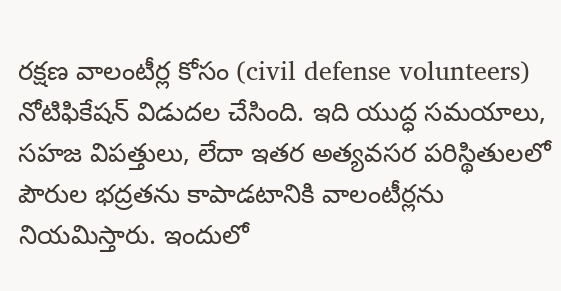రక్షణ వాలంటీర్ల కోసం (civil defense volunteers) నోటిఫికేషన్ విడుదల చేసింది. ఇది యుద్ధ సమయాలు, సహజ విపత్తులు, లేదా ఇతర అత్యవసర పరిస్థితులలో పౌరుల భద్రతను కాపాడటానికి వాలంటీర్లను నియమిస్తారు. ఇందులో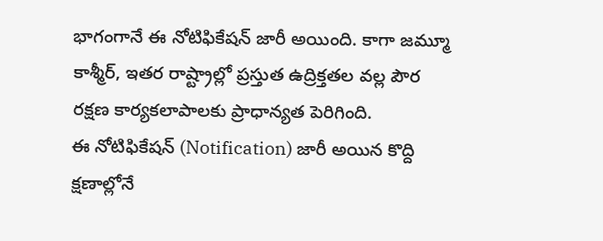భాగంగానే ఈ నోటిఫికేషన్ జారీ అయింది. కాగా జమ్మూ కాశ్మీర్, ఇతర రాష్ట్రాల్లో ప్రస్తుత ఉద్రిక్తతల వల్ల పౌర రక్షణ కార్యకలాపాలకు ప్రాధాన్యత పెరిగింది.
ఈ నోటిఫికేషన్ (Notification) జారీ అయిన కొద్ది క్షణాల్లోనే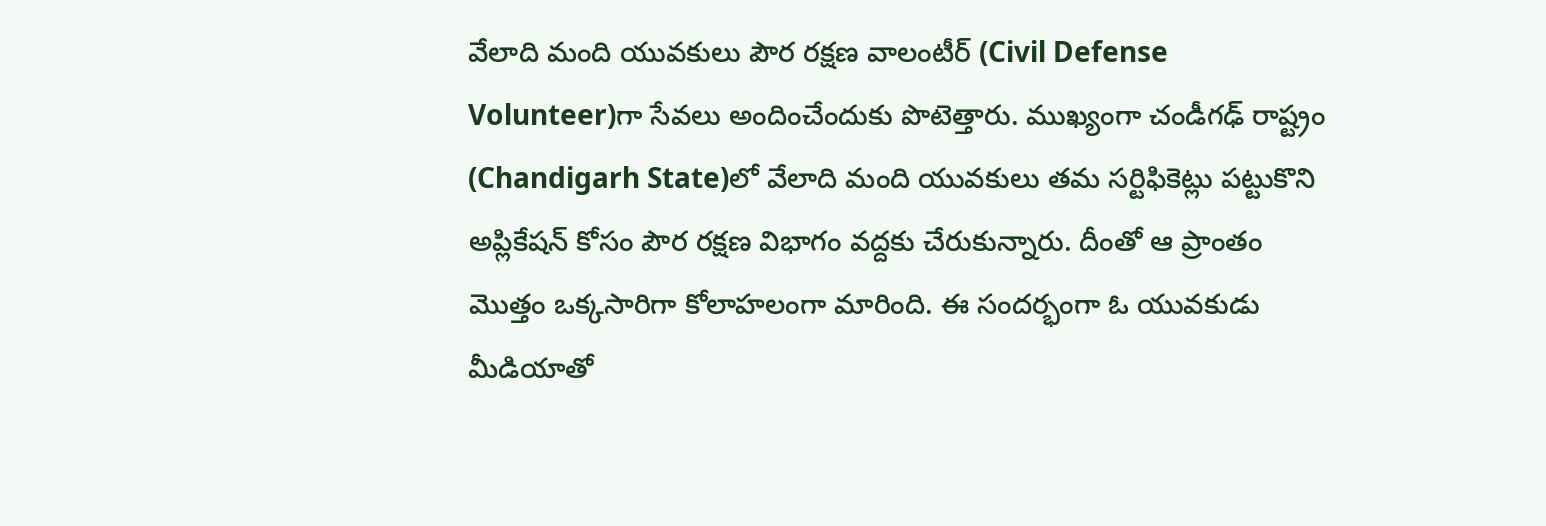వేలాది మంది యువకులు పౌర రక్షణ వాలంటీర్ (Civil Defense Volunteer)గా సేవలు అందించేందుకు పొటెత్తారు. ముఖ్యంగా చండీగఢ్ రాష్ట్రం (Chandigarh State)లో వేలాది మంది యువకులు తమ సర్టిఫికెట్లు పట్టుకొని అప్లికేషన్ కోసం పౌర రక్షణ విభాగం వద్దకు చేరుకున్నారు. దీంతో ఆ ప్రాంతం మొత్తం ఒక్కసారిగా కోలాహలంగా మారింది. ఈ సందర్భంగా ఓ యువకుడు మీడియాతో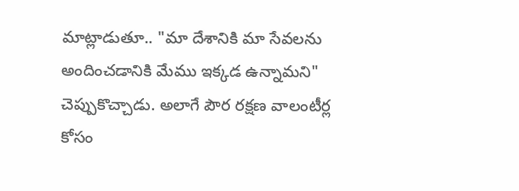మాట్లాడుతూ.. "మా దేశానికి మా సేవలను అందించడానికి మేము ఇక్కడ ఉన్నామని" చెప్పుకొచ్చాడు. అలాగే పౌర రక్షణ వాలంటీర్ల కోసం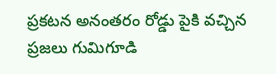ప్రకటన అనంతరం రోడ్డు పైకి వచ్చిన ప్రజలు గుమిగూడి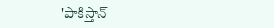'పాకిస్తాన్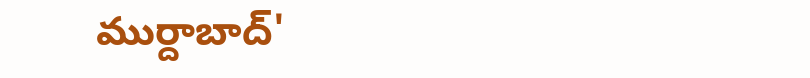ముర్దాబాద్'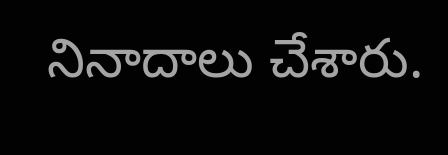నినాదాలు చేశారు.